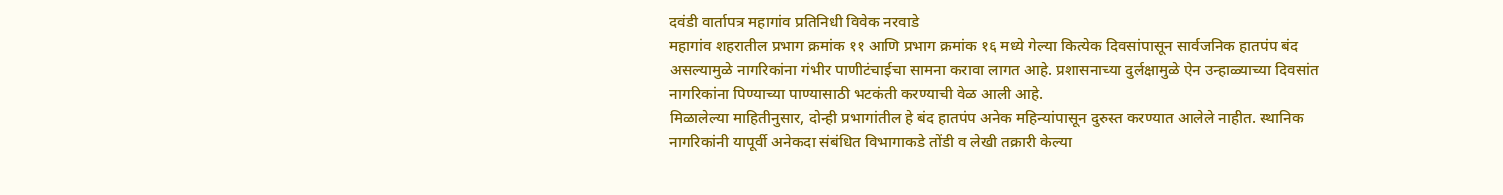दवंडी वार्तापत्र महागांव प्रतिनिधी विवेक नरवाडे
महागांव शहरातील प्रभाग क्रमांक ११ आणि प्रभाग क्रमांक १६ मध्ये गेल्या कित्येक दिवसांपासून सार्वजनिक हातपंप बंद असल्यामुळे नागरिकांना गंभीर पाणीटंचाईचा सामना करावा लागत आहे. प्रशासनाच्या दुर्लक्षामुळे ऐन उन्हाळ्याच्या दिवसांत नागरिकांना पिण्याच्या पाण्यासाठी भटकंती करण्याची वेळ आली आहे.
मिळालेल्या माहितीनुसार, दोन्ही प्रभागांतील हे बंद हातपंप अनेक महिन्यांपासून दुरुस्त करण्यात आलेले नाहीत. स्थानिक नागरिकांनी यापूर्वी अनेकदा संबंधित विभागाकडे तोंडी व लेखी तक्रारी केल्या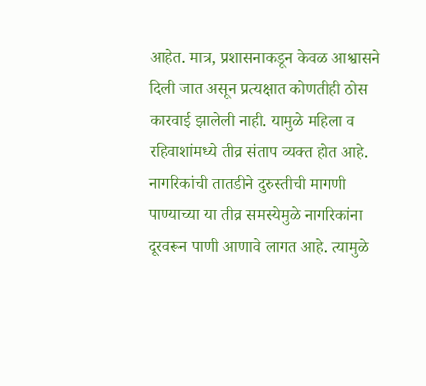आहेत. मात्र, प्रशासनाकडून केवळ आश्वासने दिली जात असून प्रत्यक्षात कोणतीही ठोस कारवाई झालेली नाही. यामुळे महिला व रहिवाशांमध्ये तीव्र संताप व्यक्त होत आहे.
नागरिकांची तातडीने दुरुस्तीची मागणी
पाण्याच्या या तीव्र समस्येमुळे नागरिकांना दूरवरून पाणी आणावे लागत आहे. त्यामुळे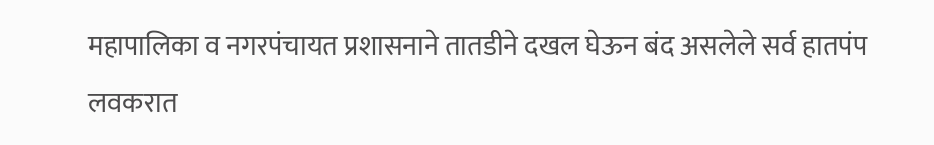महापालिका व नगरपंचायत प्रशासनाने तातडीने दखल घेऊन बंद असलेले सर्व हातपंप लवकरात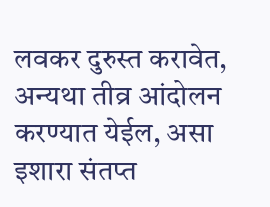लवकर दुरुस्त करावेत, अन्यथा तीव्र आंदोलन करण्यात येईल, असा इशारा संतप्त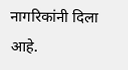नागरिकांनी दिला आहे.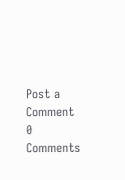Post a Comment
0 Comments